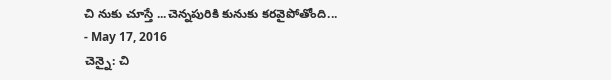చి నుకు చూస్తే ...చెన్నపురికి కునుకు కరవైపోతోంది...
- May 17, 2016
చెన్నై: చి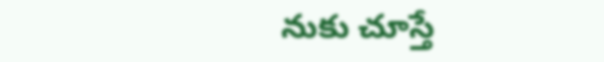నుకు చూస్తే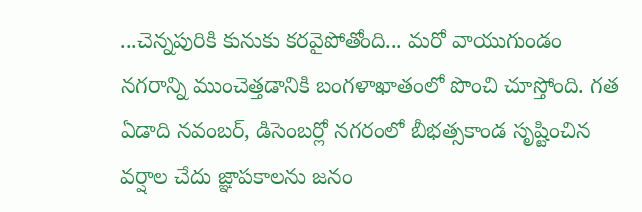...చెన్నపురికి కునుకు కరవైపోతోంది... మరో వాయుగుండం నగరాన్ని ముంచెత్తడానికి బంగళాఖాతంలో పొంచి చూస్తోంది. గత ఏడాది నవంబర్, డిసెంబర్లో నగరంలో బీభత్సకాండ సృష్టించిన వర్షాల చేదు జ్ఞాపకాలను జనం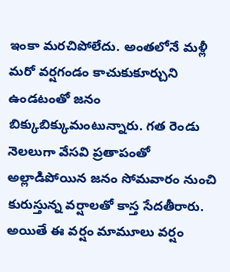ఇంకా మరచిపోలేదు. అంతలోనే మళ్లీ మరో వర్షగండం కాచుకుకూర్చుని ఉండటంతో జనం బిక్కుబిక్కుమంటున్నారు. గత రెండు నెలలుగా వేసవి ప్రతాపంతో అల్లాడిపోయిన జనం సోమవారం నుంచి కురుస్తున్న వర్షాలతో కాస్త సేదతీరారు. అయితే ఈ వర్షం మామూలు వర్షం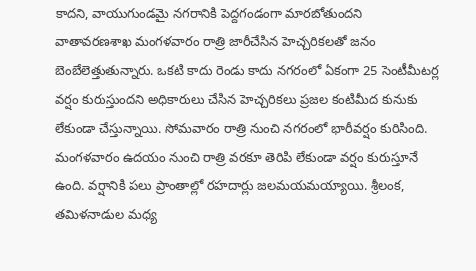కాదని, వాయుగుండమై నగరానికి పెద్దగండంగా మారబోతుందని వాతావరణశాఖ మంగళవారం రాత్రి జారీచేసిన హెచ్చరికలతో జనం బెంబేలెత్తుతున్నారు. ఒకటి కాదు రెండు కాదు నగరంలో ఏకంగా 25 సెంటీమీటర్ల వర్షం కురుస్తుందని అధికారులు చేసిన హెచ్చరికలు ప్రజల కంటిమీద కునుకు లేకుండా చేస్తున్నాయి. సోమవారం రాత్రి నుంచి నగరంలో భారీవర్షం కురిసింది. మంగళవారం ఉదయం నుంచి రాత్రి వరకూ తెరిపి లేకుండా వర్షం కురుస్తూనే ఉంది. వర్షానికి పలు ప్రాంతాల్లో రహదార్లు జలమయమయ్యాయి. శ్రీలంక, తమిళనాడుల మధ్య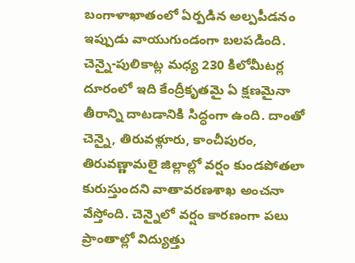బంగాళాఖాతంలో ఏర్పడిన అల్పపీడనం ఇప్పుడు వాయుగుండంగా బలపడింది. చెన్నై-పులికాట్ల మధ్య 230 కిలోమీటర్ల దూరంలో ఇది కేంద్రీకృతమై ఏ క్షణమైనా తీరాన్ని దాటడానికి సిద్ధంగా ఉంది. దాంతో చెన్నై, తిరువళ్లూరు, కాంచీపురం, తిరువణ్ణామలై జిల్లాల్లో వర్షం కుండపోతలా కురుస్తుందని వాతావరణశాఖ అంచనా వేస్తోంది. చెన్నైలో వర్షం కారణంగా పలు ప్రాంతాల్లో విద్యుత్తు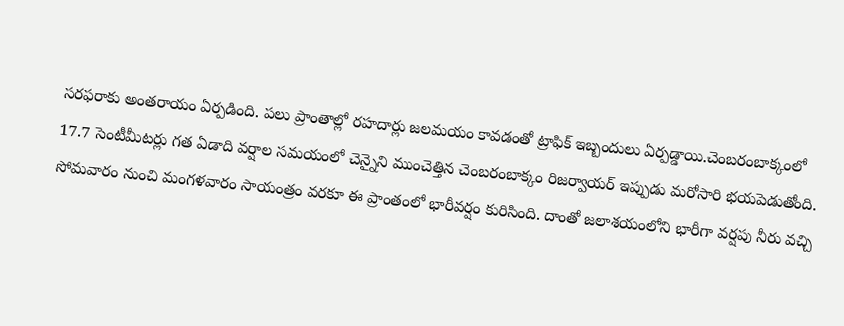సరఫరాకు అంతరాయం ఏర్పడింది. పలు ప్రాంతాల్లో రహదార్లు జలమయం కావడంతో ట్రాఫిక్ ఇబ్బందులు ఏర్పడ్డాయి.చెంబరంబాక్కంలో 17.7 సెంటీమీటర్లు గత ఏడాది వర్షాల సమయంలో చెన్నైని ముంచెత్తిన చెంబరంబాక్కం రిజర్వాయర్ ఇప్పుడు మరోసారి భయపెడుతోంది. సోమవారం నుంచి మంగళవారం సాయంత్రం వరకూ ఈ ప్రాంతంలో భారీవర్షం కురిసింది. దాంతో జలాశయంలోని భారీగా వర్షపు నీరు వచ్చి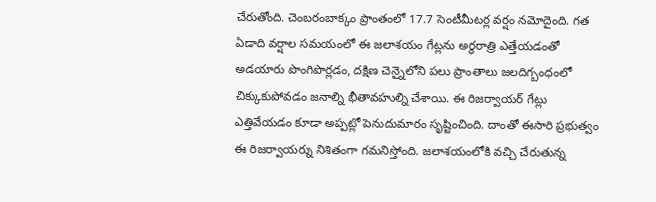చేరుతోంది. చెంబరంబాక్కం ప్రాంతంలో 17.7 సెంటీమీటర్ల వర్షం నమోదైంది. గత ఏడాది వర్షాల సమయంలో ఈ జలాశయం గేట్లను అర్ధరాత్రి ఎత్తేయడంతో అడయారు పొంగిపొర్లడం, దక్షిణ చెన్నైలోని పలు ప్రాంతాలు జలదిగ్బంధంలో చిక్కుకుపోవడం జనాల్ని భీతావహుల్ని చేశాయి. ఈ రిజర్వాయర్ గేట్లు ఎత్తివేయడం కూడా అప్పట్లో పెనుదుమారం సృష్టించింది. దాంతో ఈసారి ప్రభుత్వం ఈ రిజర్వాయర్ను నిశితంగా గమనిస్తోంది. జలాశయంలోకి వచ్చి చేరుతున్న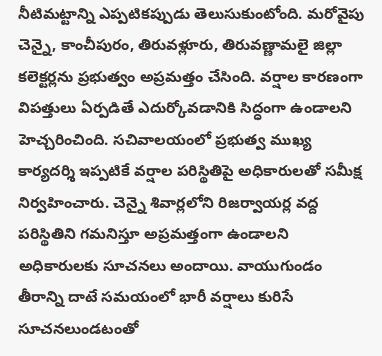నీటిమట్టాన్ని ఎప్పటికప్పుడు తెలుసుకుంటోంది. మరోవైపు చెన్నై, కాంచీపురం, తిరువళ్లూరు, తిరువణ్ణామలై జిల్లా కలెక్టర్లను ప్రభుత్వం అప్రమత్తం చేసింది. వర్షాల కారణంగా విపత్తులు ఏర్పడితే ఎదుర్కోవడానికి సిద్ధంగా ఉండాలని హెచ్చరించింది. సచివాలయంలో ప్రభుత్వ ముఖ్య కార్యదర్శి ఇప్పటికే వర్షాల పరిస్థితిపై అధికారులతో సమీక్ష నిర్వహించారు. చెన్నై శివార్లలోని రిజర్వాయర్ల వద్ద పరిస్థితిని గమనిస్తూ అప్రమత్తంగా ఉండాలని అధికారులకు సూచనలు అందాయి. వాయుగుండం తీరాన్ని దాటే సమయంలో భారీ వర్షాలు కురిసే సూచనలుండటంతో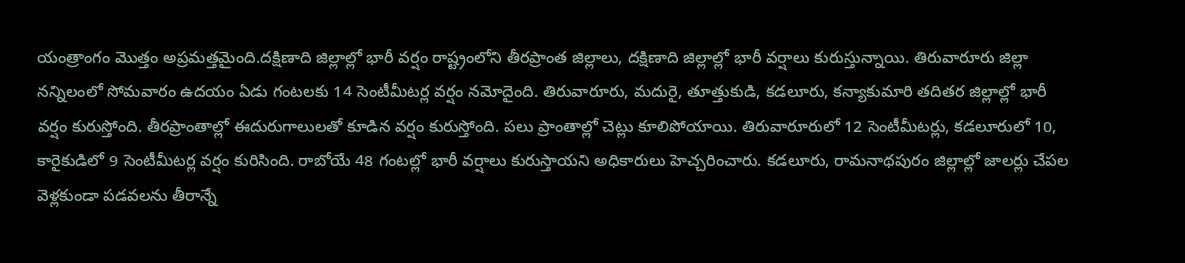యంత్రాంగం మొత్తం అప్రమత్తమైంది.దక్షిణాది జిల్లాల్లో భారీ వర్షం రాష్ట్రంలోని తీరప్రాంత జిల్లాలు, దక్షిణాది జిల్లాల్లో భారీ వర్షాలు కురుస్తున్నాయి. తిరువారూరు జిల్లా నన్నిలంలో సోమవారం ఉదయం ఏడు గంటలకు 14 సెంటీమీటర్ల వర్షం నమోదైంది. తిరువారూరు, మదురై, తూత్తుకుడి, కడలూరు, కన్యాకుమారి తదితర జిల్లాల్లో భారీ వర్షం కురుస్తోంది. తీరప్రాంతాల్లో ఈదురుగాలులతో కూడిన వర్షం కురుస్తోంది. పలు ప్రాంతాల్లో చెట్లు కూలిపోయాయి. తిరువారూరులో 12 సెంటీమీటర్లు, కడలూరులో 10, కారైకుడిలో 9 సెంటీమీటర్ల వర్షం కురిసింది. రాబోయే 48 గంటల్లో భారీ వర్షాలు కురుస్తాయని అధికారులు హెచ్చరించారు. కడలూరు, రామనాథపురం జిల్లాల్లో జాలర్లు చేపల వెళ్లకుండా పడవలను తీరాన్నే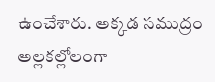ఉంచేశారు. అక్కడ సముద్రం అల్లకల్లోలంగా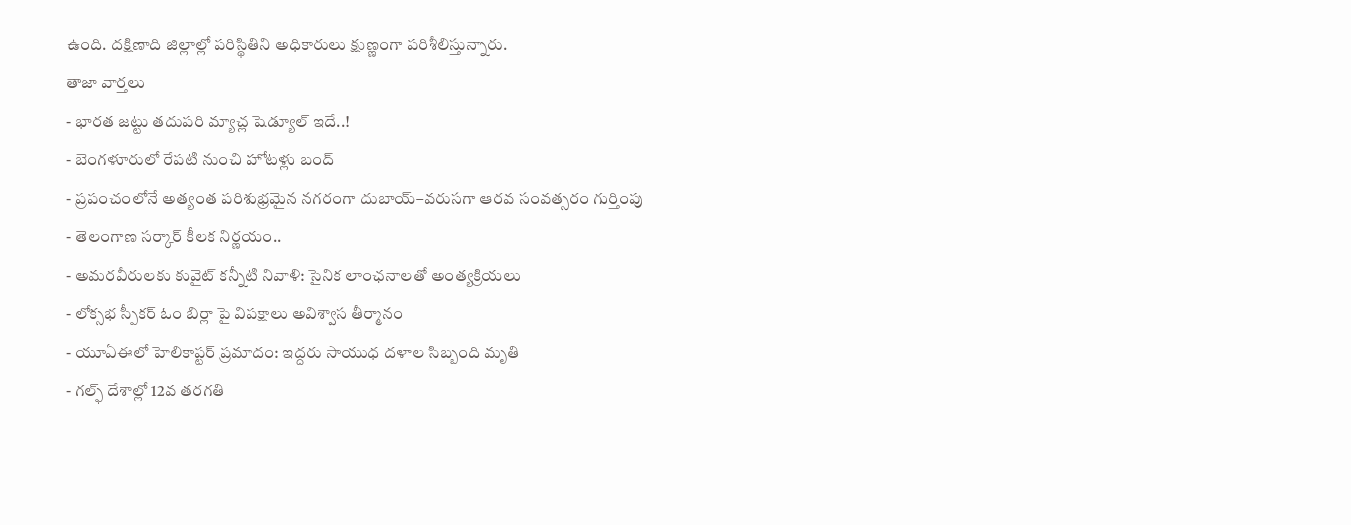ఉంది. దక్షిణాది జిల్లాల్లో పరిస్థితిని అధికారులు క్షుణ్ణంగా పరిశీలిస్తున్నారు.
తాజా వార్తలు
- భారత జట్టు తదుపరి మ్యాచ్ల షెడ్యూల్ ఇదే..!
- బెంగళూరులో రేపటి నుంచి హోటళ్లు బంద్
- ప్రపంచంలోనే అత్యంత పరిశుభ్రమైన నగరంగా దుబాయ్–వరుసగా ఆరవ సంవత్సరం గుర్తింపు
- తెలంగాణ సర్కార్ కీలక నిర్ణయం..
- అమరవీరులకు కువైట్ కన్నీటి నివాళి: సైనిక లాంఛనాలతో అంత్యక్రియలు
- లోక్సభ స్పీకర్ ఓం బిర్లా పై విపక్షాలు అవిశ్వాస తీర్మానం
- యూఏఈలో హెలికాప్టర్ ప్రమాదం: ఇద్దరు సాయుధ దళాల సిబ్బంది మృతి
- గల్ఫ్ దేశాల్లో 12వ తరగతి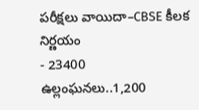పరీక్షలు వాయిదా–CBSE కీలక నిర్ణయం
- 23400 ఉల్లంఘనలు..1,200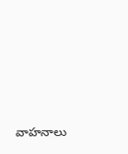వాహనాలు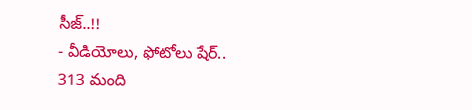సీజ్..!!
- వీడియోలు, ఫోటోలు షేర్.. 313 మంది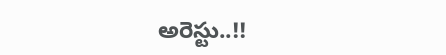అరెస్టు..!!